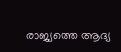രാജ്യത്തെ ആദ്യ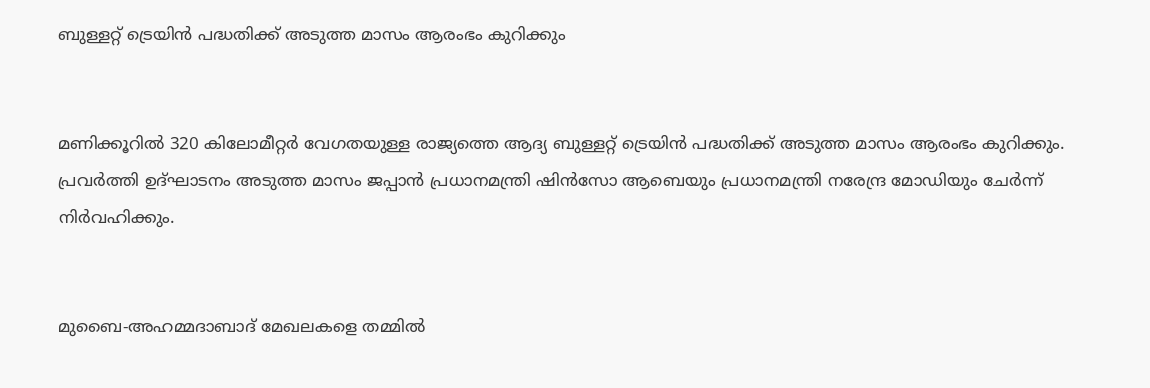ബുള്ളറ്റ് ട്രെയിന്‍ പദ്ധതിക്ക് അടുത്ത മാസം ആരംഭം കുറിക്കും


മണിക്കൂറില്‍ 320 കിലോമീറ്റര്‍ വേഗതയുള്ള രാജ്യത്തെ ആദ്യ ബുള്ളറ്റ് ട്രെയിന്‍ പദ്ധതിക്ക് അടുത്ത മാസം ആരംഭം കുറിക്കും. പ്രവര്‍ത്തി ഉദ്ഘാടനം അടുത്ത മാസം ജപ്പാന്‍ പ്രധാനമന്ത്രി ഷിന്‍സോ ആബെയും പ്രധാനമന്ത്രി നരേന്ദ്ര മോഡിയും ചേര്‍ന്ന് നിര്‍വഹിക്കും.


മുബൈ-അഹമ്മദാബാദ് മേഖലകളെ തമ്മില്‍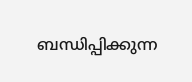ബന്ധിപ്പിക്കുന്ന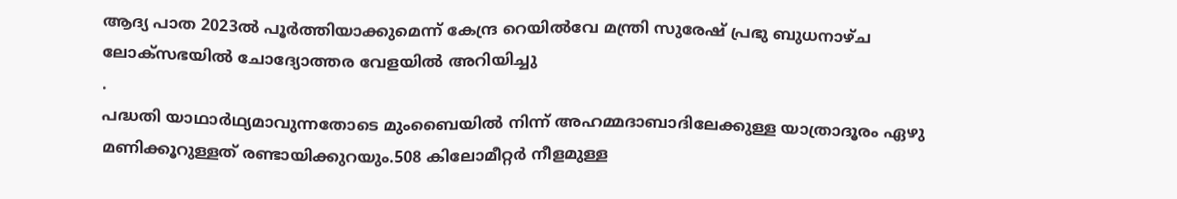ആദ്യ പാത 2023ല്‍ പൂര്‍ത്തിയാക്കുമെന്ന് കേന്ദ്ര റെയില്‍വേ മന്ത്രി സുരേഷ് പ്രഭു ബുധനാഴ്ച ലോക്സഭയില്‍ ചോദ്യോത്തര വേളയില്‍ അറിയിച്ചു
.
പദ്ധതി യാഥാര്‍ഥ്യമാവുന്നതോടെ മുംബൈയില്‍ നിന്ന് അഹമ്മദാബാദിലേക്കുള്ള യാത്രാദൂരം ഏഴു മണിക്കൂറുള്ളത് രണ്ടായിക്കുറയും.508 കിലോമീറ്റര്‍ നീളമുള്ള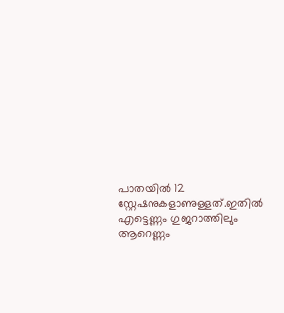പാതയില്‍ 12 സ്റ്റേഷനുകളാണുള്ളത്.ഇതില്‍ എട്ടെണ്ണം ഗുജറാത്തിലും ആറെണ്ണം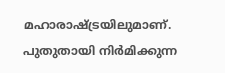മഹാരാഷ്ട്രയിലുമാണ്. പുതുതായി നിര്‍മിക്കുന്ന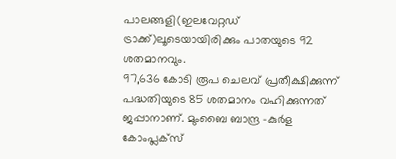പാലങ്ങളി(ഇലവേറ്റഡ് ട്രാക്ക്)ലൂടെയായിരിക്കും പാതയുടെ 92 ശതമാനവും.
97,636 കോടി രൂപ ചെലവ് പ്രതീക്ഷിക്കുന്ന് പദ്ധതിയുടെ 85 ശതമാനം വഹിക്കുന്നത് ജപ്പാനാണ്. മുംബൈ ബാന്ദ്ര -കുര്‍ള കോംപ്ലക്സ്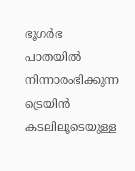ഭൂഗര്‍ഭ പാതയില്‍ നിന്നാരംഭിക്കുന്ന ട്രെയിന്‍ കടലിലൂടെയുള്ള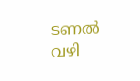ടണല്‍ വഴി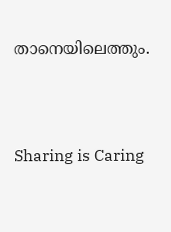താനെയിലെത്തും.




Sharing is Caring